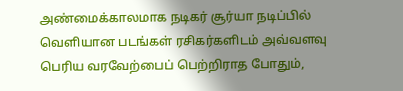அண்மைக்காலமாக நடிகர் சூர்யா நடிப்பில் வெளியான படங்கள் ரசிகர்களிடம் அவ்வளவு பெரிய வரவேற்பைப் பெற்றிராத போதும்,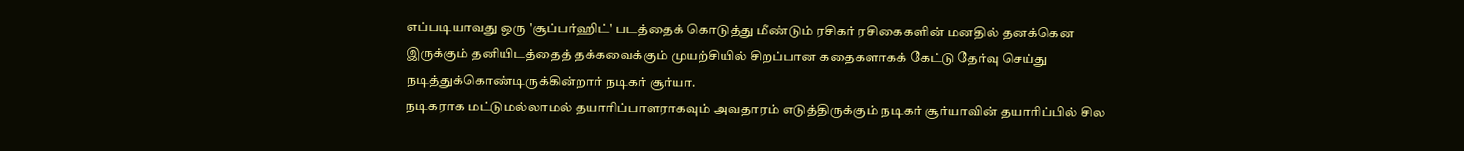எப்படியாவது ஒரு 'சூப்பர்ஹிட்' படத்தைக் கொடுத்து மீண்டும் ரசிகர் ரசிகைகளின் மனதில் தனக்கென இருக்கும் தனியிடத்தைத் தக்கவைக்கும் முயற்சியில் சிறப்பான கதைகளாகக் கேட்டு தேர்வு செய்து நடித்துக்கொண்டிருக்கின்றார் நடிகர் சூர்யா.
நடிகராக மட்டுமல்லாமல் தயாரிப்பாளராகவும் அவதாரம் எடுத்திருக்கும் நடிகர் சூர்யாவின் தயாரிப்பில் சில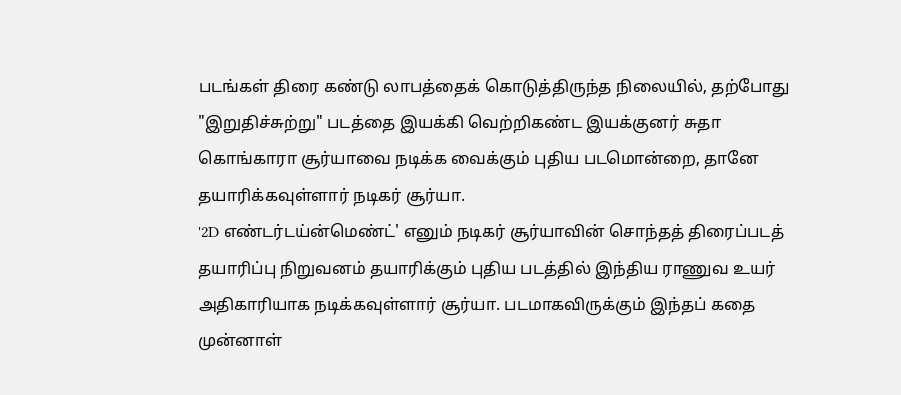படங்கள் திரை கண்டு லாபத்தைக் கொடுத்திருந்த நிலையில், தற்போது "இறுதிச்சுற்று" படத்தை இயக்கி வெற்றிகண்ட இயக்குனர் சுதா கொங்காரா சூர்யாவை நடிக்க வைக்கும் புதிய படமொன்றை, தானே தயாரிக்கவுள்ளார் நடிகர் சூர்யா.
'2D எண்டர்டய்ன்மெண்ட்' எனும் நடிகர் சூர்யாவின் சொந்தத் திரைப்படத் தயாரிப்பு நிறுவனம் தயாரிக்கும் புதிய படத்தில் இந்திய ராணுவ உயர் அதிகாரியாக நடிக்கவுள்ளார் சூர்யா. படமாகவிருக்கும் இந்தப் கதை முன்னாள்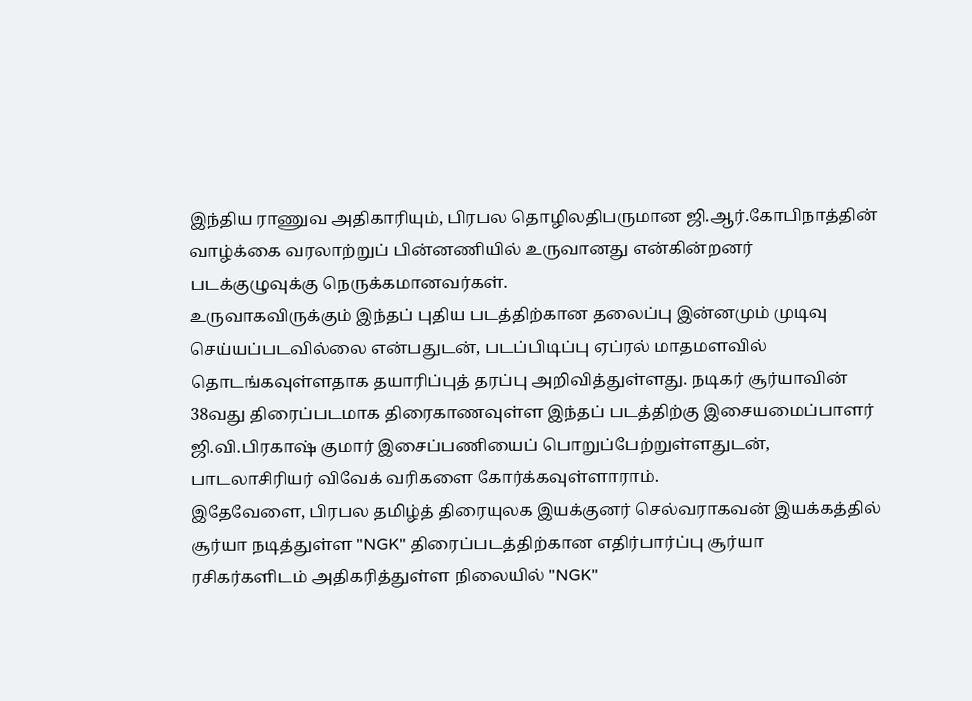இந்திய ராணுவ அதிகாரியும், பிரபல தொழிலதிபருமான ஜி.ஆர்.கோபிநாத்தின் வாழ்க்கை வரலாற்றுப் பின்னணியில் உருவானது என்கின்றனர் படக்குழுவுக்கு நெருக்கமானவர்கள்.
உருவாகவிருக்கும் இந்தப் புதிய படத்திற்கான தலைப்பு இன்னமும் முடிவு செய்யப்படவில்லை என்பதுடன், படப்பிடிப்பு ஏப்ரல் மாதமளவில் தொடங்கவுள்ளதாக தயாரிப்புத் தரப்பு அறிவித்துள்ளது. நடிகர் சூர்யாவின் 38வது திரைப்படமாக திரைகாணவுள்ள இந்தப் படத்திற்கு இசையமைப்பாளர் ஜி.வி.பிரகாஷ் குமார் இசைப்பணியைப் பொறுப்பேற்றுள்ளதுடன், பாடலாசிரியர் விவேக் வரிகளை கோர்க்கவுள்ளாராம்.
இதேவேளை, பிரபல தமிழ்த் திரையுலக இயக்குனர் செல்வராகவன் இயக்கத்தில் சூர்யா நடித்துள்ள "NGK" திரைப்படத்திற்கான எதிர்பார்ப்பு சூர்யா ரசிகர்களிடம் அதிகரித்துள்ள நிலையில் "NGK"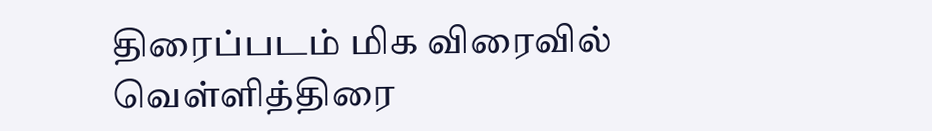திரைப்படம் மிக விரைவில் வெள்ளித்திரை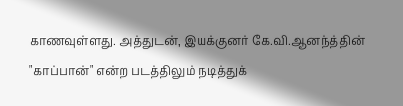காணவுள்ளது. அத்துடன், இயக்குனர் கே.வி.ஆனந்த்தின் "காப்பான்" என்ற படத்திலும் நடித்துக்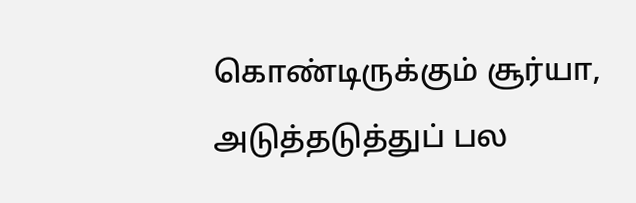கொண்டிருக்கும் சூர்யா, அடுத்தடுத்துப் பல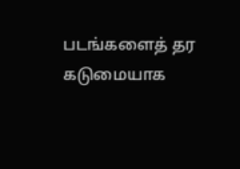படங்களைத் தர கடுமையாக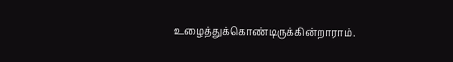உழைத்துக்கொண்டிருக்கின்றாராம்.